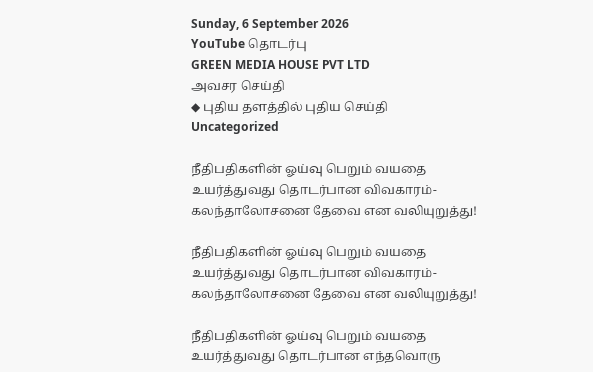Sunday, 6 September 2026
YouTube தொடர்பு
GREEN MEDIA HOUSE PVT LTD
அவசர செய்தி
◆ புதிய தளத்தில் புதிய செய்தி
Uncategorized

நீதிபதிகளின் ஓய்வு பெறும் வயதை உயர்த்துவது தொடர்பான விவகாரம்- கலந்தாலோசனை தேவை என வலியுறுத்து!

நீதிபதிகளின் ஓய்வு பெறும் வயதை உயர்த்துவது தொடர்பான விவகாரம்- கலந்தாலோசனை தேவை என வலியுறுத்து!

நீதிபதிகளின் ஓய்வு பெறும் வயதை உயர்த்துவது தொடர்பான எந்தவொரு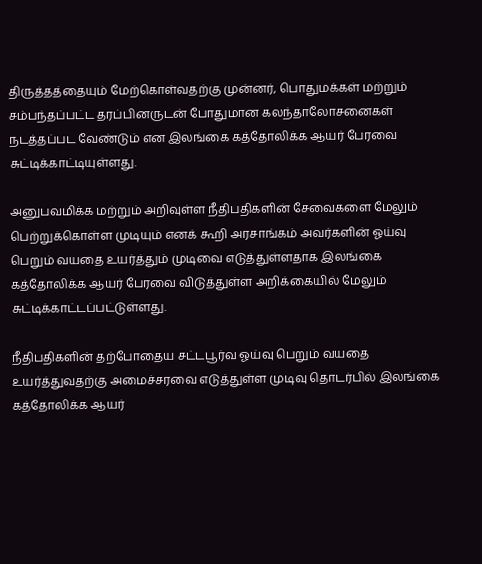திருத்தத்தையும் மேற்கொள்வதற்கு முன்னர், பொதுமக்கள் மற்றும் சம்பந்தப்பட்ட தரப்பினருடன் போதுமான கலந்தாலோசனைகள் நடத்தப்பட வேண்டும் என இலங்கை கத்தோலிக்க ஆயர் பேரவை சுட்டிக்காட்டியுள்ளது.

அனுபவமிக்க மற்றும் அறிவுள்ள நீதிபதிகளின் சேவைகளை மேலும் பெற்றுக்கொள்ள முடியும் எனக் கூறி அரசாங்கம் அவர்களின் ஓய்வு பெறும் வயதை உயர்த்தும் முடிவை எடுத்துள்ளதாக இலங்கை கத்தோலிக்க ஆயர் பேரவை விடுத்துள்ள அறிக்கையில் மேலும் சுட்டிக்காட்டப்பட்டுள்ளது.

நீதிபதிகளின் தற்போதைய சட்டபூர்வ ஓய்வு பெறும் வயதை உயர்த்துவதற்கு அமைச்சரவை எடுத்துள்ள முடிவு தொடர்பில் இலங்கை கத்தோலிக்க ஆயர்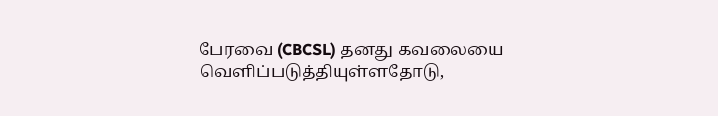பேரவை (CBCSL) தனது கவலையை வெளிப்படுத்தியுள்ளதோடு,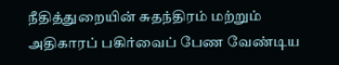நீதித்துறையின் சுதந்திரம் மற்றும் அதிகாரப் பகிர்வைப் பேண வேண்டிய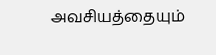அவசியத்தையும்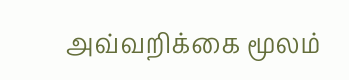அவ்வறிக்கை மூலம்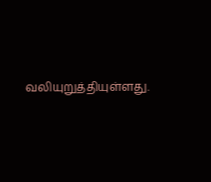வலியுறுத்தியுள்ளது.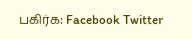பகிர்க: Facebook Twitter